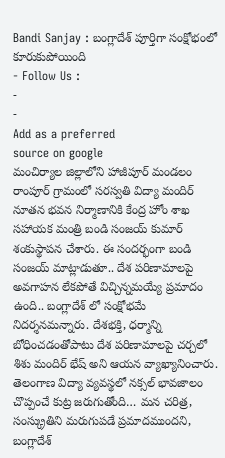Bandi Sanjay : బంగ్లాదేశ్ పూర్తిగా సంక్షోభంలో కూరుకుపోయింది
- Follow Us :
-
-
Add as a preferred
source on google
మంచిర్యాల జిల్లాలోని హాజీపూర్ మండలం రాంపూర్ గ్రామంలో సరస్వతి విద్యా మందిర్ నూతన భవన నిర్మాణానికి కేంద్ర హోం శాఖ సహాయక మంత్రి బండి సంజయ్ కుమార్ శంకుస్థాపన చేశారు. ఈ సందర్భంగా బండి సంజయ్ మాట్లాడుతూ.. దేశ పరిణామాలపై అవగాహన లేకపోతే విచ్చిన్నమయ్యే ప్రమాదం ఉంది.. బంగ్లాదేశ్ లో సంక్షోభమే నిదర్శనమన్నారు. దేశభక్తి, ధర్మాన్ని బోధించడంతోపాటు దేశ పరిణామాలపై చర్చలో శిశు మందిర్ భేష్ అని ఆయన వ్యాఖ్యానించారు. తెలంగాణ విద్యా వ్యవస్థలో నక్సల్ భావజాలం చొప్పంచే కుట్ర జరుగుతోంది… మన చరిత్ర, సంస్క్రుతిని మరుగుపడే ప్రమాదముందని, బంగ్లాదేశ్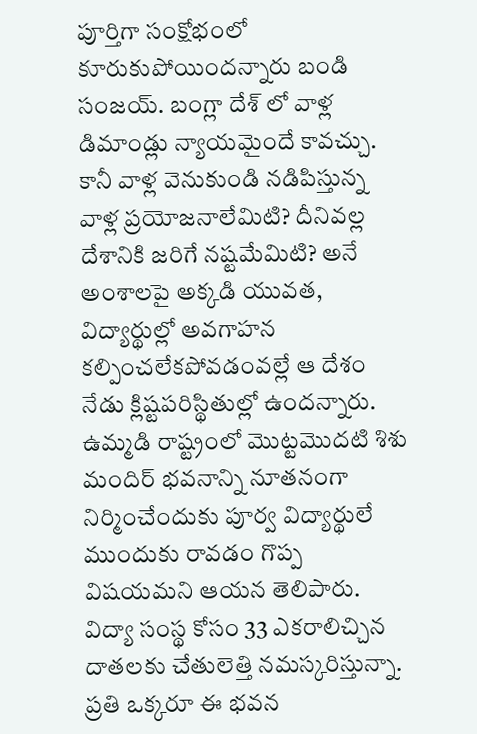పూర్తిగా సంక్షోభంలో కూరుకుపోయిందన్నారు బండి సంజయ్. బంగ్లా దేశ్ లో వాళ్ల డిమాండ్లు న్యాయమైందే కావచ్చు. కానీ వాళ్ల వెనుకుండి నడిపిస్తున్న వాళ్ల ప్రయోజనాలేమిటి? దీనివల్ల దేశానికి జరిగే నష్టమేమిటి? అనే అంశాలపై అక్కడి యువత, విద్యార్థుల్లో అవగాహన కల్పించలేకపోవడంవల్లే ఆ దేశం నేడు క్లిష్టపరిస్థితుల్లో ఉందన్నారు. ఉమ్మడి రాష్ట్రంలో మొట్టమొదటి శిశు మందిర్ భవనాన్ని నూతనంగా నిర్మించేందుకు పూర్వ విద్యార్థులే ముందుకు రావడం గొప్ప విషయమని ఆయన తెలిపారు. విద్యా సంస్థ కోసం 33 ఎకరాలిచ్చిన దాతలకు చేతులెత్తి నమస్కరిస్తున్నా. ప్రతి ఒక్కరూ ఈ భవన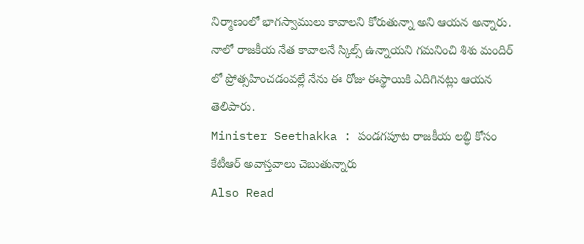నిర్మాణంలో భాగస్వాములు కావాలని కోరుతున్నా అని ఆయన అన్నారు. నాలో రాజకీయ నేత కావాలనే స్కిల్స్ ఉన్నాయని గమనించి శిశు మందిర్ లో ప్రోత్సహించడంవల్లే నేను ఈ రోజు ఈస్థాయికి ఎదిగినట్లు ఆయన తెలిపారు.
Minister Seethakka : పండగపూట రాజకీయ లబ్ధి కోసం కేటీఆర్ అవాస్తవాలు చెబుతున్నారు
Also Read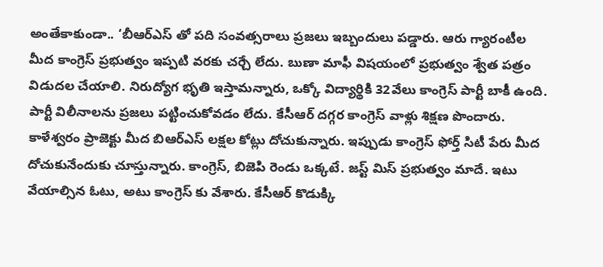అంతేకాకుండా.. ‘బీఆర్ఎస్ తో పది సంవత్సరాలు ప్రజలు ఇబ్బందులు పడ్డారు. ఆరు గ్యారంటీల మీద కాంగ్రెస్ ప్రభుత్వం ఇప్పటి వరకు చర్చే లేదు. బుణా మాఫీ విషయంలో ప్రభుత్వం శ్వేత పత్రం విడుదల చేయాలి. నిరుద్యోగ భృతి ఇస్తామన్నారు, ఒక్కో విద్యార్థికి 32వేలు కాంగ్రెస్ పార్టీ బాకీ ఉంది. పార్టీ విలీనాలను ప్రజలు పట్టించుకోవడం లేదు. కేసీఆర్ దగ్గర కాంగ్రెస్ వాళ్లు శిక్షణ పొందారు. కాళేశ్వరం ప్రాజెక్టు మీద బిఆర్ఎస్ లక్షల కోట్లు దోచుకున్నారు. ఇప్పుడు కాంగ్రెస్ ఫోర్త్ సిటీ పేరు మీద దోచుకునేందుకు చూస్తున్నారు. కాంగ్రెస్, బిజెపి రెండు ఒక్కటే. జస్ట్ మిస్ ప్రభుత్వం మాదే. ఇటు వేయాల్సిన ఓటు, అటు కాంగ్రెస్ కు వేశారు. కేసీఆర్ కొడుక్కి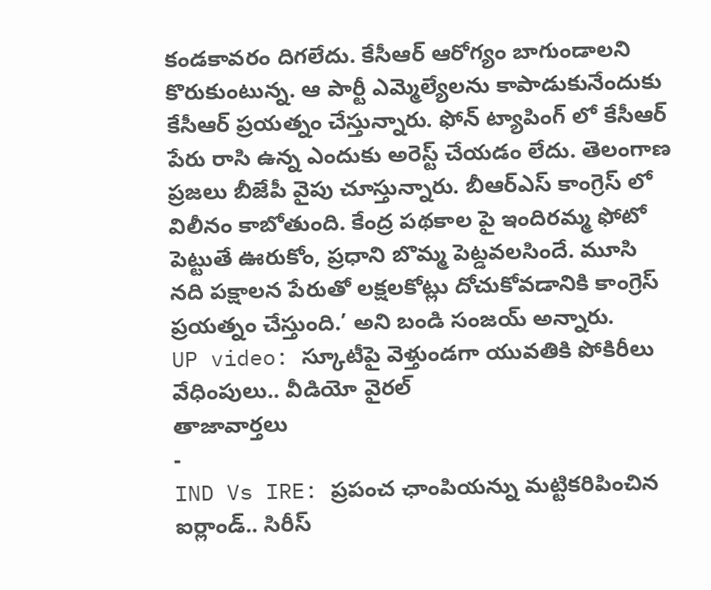కండకావరం దిగలేదు. కేసీఆర్ ఆరోగ్యం బాగుండాలని కొరుకుంటున్న. ఆ పార్టీ ఎమ్మెల్యేలను కాపాడుకునేందుకు కేసీఆర్ ప్రయత్నం చేస్తున్నారు. ఫోన్ ట్యాపింగ్ లో కేసీఆర్ పేరు రాసి ఉన్న ఎందుకు అరెస్ట్ చేయడం లేదు. తెలంగాణ ప్రజలు బీజేపీ వైపు చూస్తున్నారు. బీఆర్ఎస్ కాంగ్రెస్ లో విలీనం కాబోతుంది. కేంద్ర పథకాల పై ఇందిరమ్మ ఫోటో పెట్టుతే ఊరుకోం, ప్రధాని బొమ్మ పెట్డవలసిందే. మూసి నది పక్షాలన పేరుతో లక్షలకోట్లు దోచుకోవడానికి కాంగ్రెస్ ప్రయత్నం చేస్తుంది.’ అని బండి సంజయ్ అన్నారు.
UP video: స్కూటీపై వెళ్తుండగా యువతికి పోకిరీలు వేధింపులు.. వీడియో వైరల్
తాజావార్తలు
-
IND Vs IRE: ప్రపంచ ఛాంపియన్ను మట్టికరిపించిన ఐర్లాండ్.. సిరీస్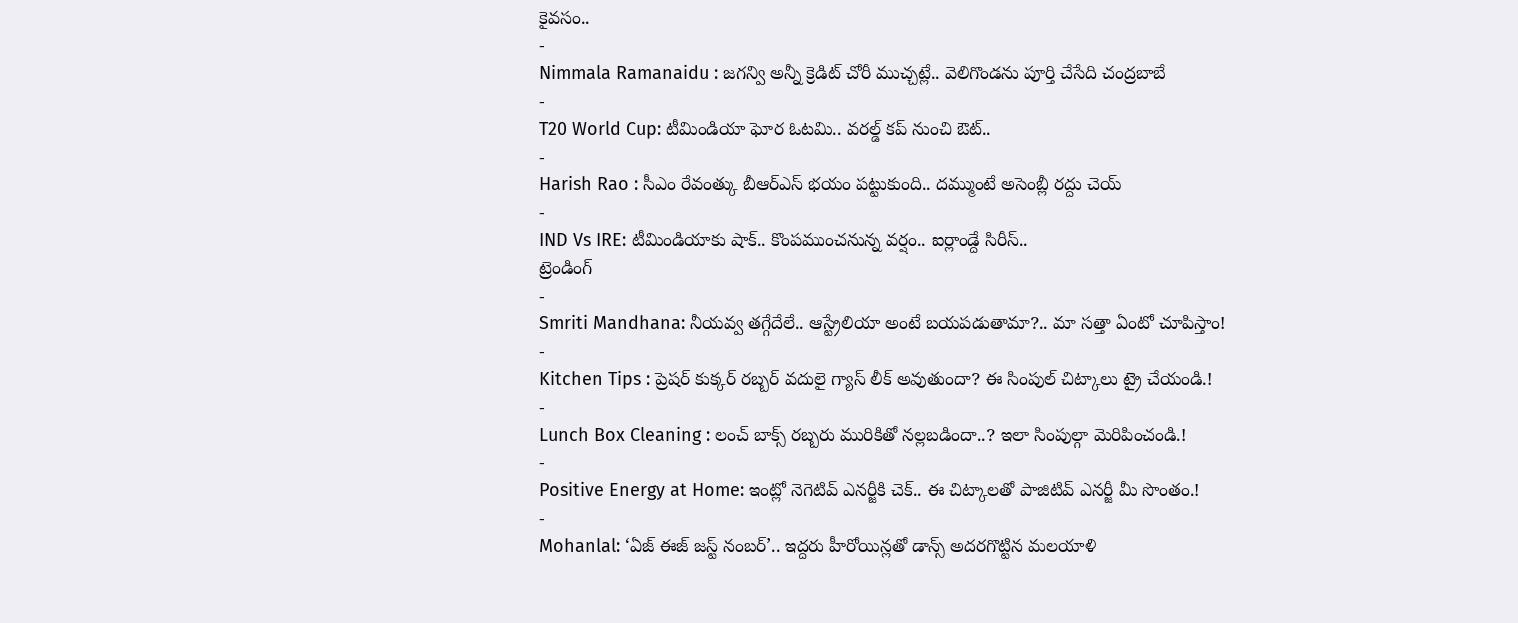కైవసం..
-
Nimmala Ramanaidu : జగన్వి అన్నీ క్రెడిట్ చోరీ ముచ్చట్లే.. వెలిగొండను పూర్తి చేసేది చంద్రబాబే
-
T20 World Cup: టీమిండియా ఘోర ఓటమి.. వరల్డ్ కప్ నుంచి ఔట్..
-
Harish Rao : సీఎం రేవంత్కు బీఆర్ఎస్ భయం పట్టుకుంది.. దమ్ముంటే అసెంబ్లీ రద్దు చెయ్
-
IND Vs IRE: టీమిండియాకు షాక్.. కొంపముంచనున్న వర్షం.. ఐర్లాండ్దే సిరీస్..
ట్రెండింగ్
-
Smriti Mandhana: నీయవ్వ తగ్గేదేలే.. ఆస్ట్రేలియా అంటే బయపడుతామా?.. మా సత్తా ఏంటో చూపిస్తాం!
-
Kitchen Tips : ప్రెషర్ కుక్కర్ రబ్బర్ వదులై గ్యాస్ లీక్ అవుతుందా? ఈ సింపుల్ చిట్కాలు ట్రై చేయండి.!
-
Lunch Box Cleaning : లంచ్ బాక్స్ రబ్బరు మురికితో నల్లబడిందా..? ఇలా సింపుల్గా మెరిపించండి.!
-
Positive Energy at Home: ఇంట్లో నెగెటివ్ ఎనర్జీకి చెక్.. ఈ చిట్కాలతో పాజిటివ్ ఎనర్జీ మీ సొంతం.!
-
Mohanlal: ‘ఏజ్ ఈజ్ జస్ట్ నంబర్’.. ఇద్దరు హీరోయిన్లతో డాన్స్ అదరగొట్టిన మలయాళి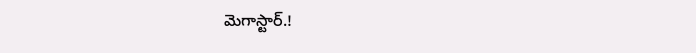మెగాస్టార్.!